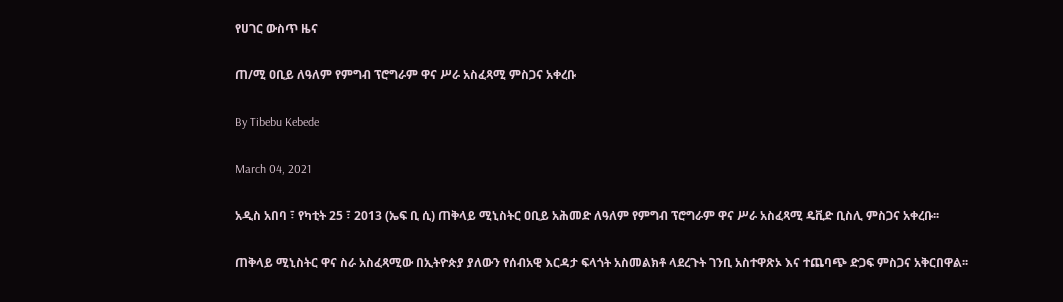የሀገር ውስጥ ዜና

ጠ/ሚ ዐቢይ ለዓለም የምግብ ፕሮግራም ዋና ሥራ አስፈጻሚ ምስጋና አቀረቡ

By Tibebu Kebede

March 04, 2021

አዲስ አበባ ፣ የካቲት 25 ፣ 2013 (ኤፍ ቢ ሲ) ጠቅላይ ሚኒስትር ዐቢይ አሕመድ ለዓለም የምግብ ፕሮግራም ዋና ሥራ አስፈጻሚ ዴቪድ ቢስሊ ምስጋና አቀረቡ፡፡

ጠቅላይ ሚኒስትር ዋና ስራ አስፈጻሚው በኢትዮጵያ ያለውን የሰብአዊ እርዳታ ፍላጎት አስመልክቶ ላደረጉት ገንቢ አስተዋጽኦ እና ተጨባጭ ድጋፍ ምስጋና አቅርበዋል፡፡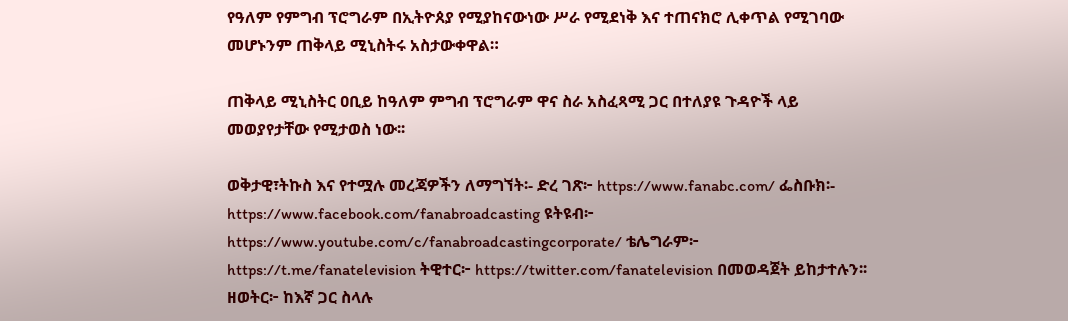የዓለም የምግብ ፕሮግራም በኢትዮጰያ የሚያከናውነው ሥራ የሚደነቅ እና ተጠናክሮ ሊቀጥል የሚገባው መሆኑንም ጠቅላይ ሚኒስትሩ አስታውቀዋል።

ጠቅላይ ሚኒስትር ዐቢይ ከዓለም ምግብ ፕሮግራም ዋና ስራ አስፈጻሚ ጋር በተለያዩ ጉዳዮች ላይ መወያየታቸው የሚታወስ ነው፡፡

ወቅታዊ፣ትኩስ እና የተሟሉ መረጃዎችን ለማግኘት፡- ድረ ገጽ፦ https://www.fanabc.com/ ፌስቡክ፡- https://www.facebook.com/fanabroadcasting ዩትዩብ፦ https://www.youtube.com/c/fanabroadcastingcorporate/ ቴሌግራም፦ https://t.me/fanatelevision ትዊተር፦ https://twitter.com/fanatelevision በመወዳጀት ይከታተሉን፡፡ ዘወትር፦ ከእኛ ጋር ስላሉ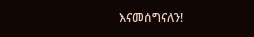እናመሰግናለን!